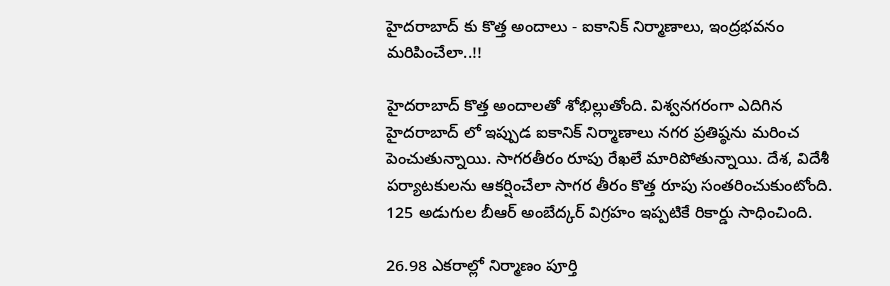హైదరాబాద్ కు కొత్త అందాలు - ఐకానిక్ నిర్మాణాలు, ఇంద్రభవనం మరిపించేలా..!!

హైదరాబాద్ కొత్త అందాలతో శోభిల్లుతోంది. విశ్వనగరంగా ఎదిగిన హైదరాబాద్ లో ఇప్పుడ ఐకానిక్ నిర్మాణాలు నగర ప్రతిష్ఠను మరించ పెంచుతున్నాయి. సాగరతీరం రూపు రేఖలే మారిపోతున్నాయి. దేశ, విదేశీ పర్యాటకులను ఆకర్షించేలా సాగర తీరం కొత్త రూపు సంతరించుకుంటోంది. 125 అడుగుల బీఆర్‌ అంబేద్కర్‌ విగ్రహం ఇప్పటికే రికార్డు సాధించింది.

26.98 ఎకరాల్లో నిర్మాణం పూర్తి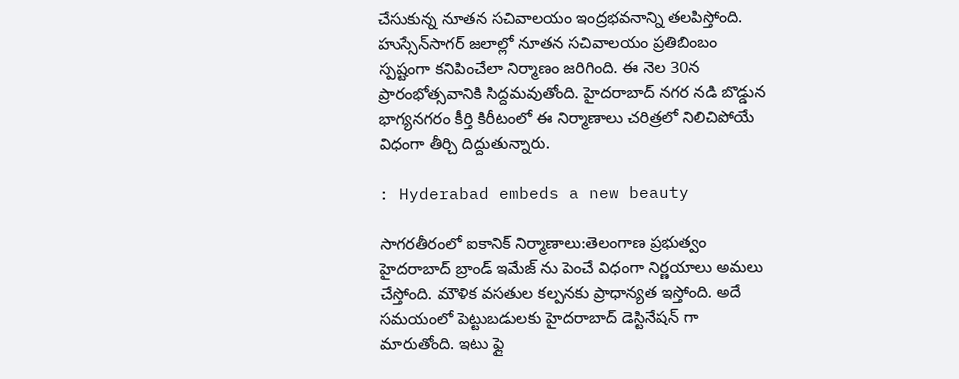చేసుకున్న నూతన సచివాలయం ఇంద్రభవనాన్ని తలపిస్తోంది. హుస్సేన్‌సాగర్‌ జలాల్లో నూతన సచివాలయం ప్రతిబింబం స్పష్టంగా కనిపించేలా నిర్మాణం జరిగింది. ఈ నెల 30న ప్రారంభోత్సవానికి సిద్దమవుతోంది. హైదరాబాద్ నగర నడి బొడ్డున భాగ్యనగరం కీర్తి కిరీటంలో ఈ నిర్మాణాలు చరిత్రలో నిలిచిపోయే విధంగా తీర్చి దిద్దుతున్నారు.

: Hyderabad embeds a new beauty

సాగరతీరంలో ఐకానిక్ నిర్మాణాలు:తెలంగాణ ప్రభుత్వం హైదరాబాద్ బ్రాండ్ ఇమేజ్ ను పెంచే విధంగా నిర్ణయాలు అమలు చేస్తోంది. మౌళిక వసతుల కల్పనకు ప్రాధాన్యత ఇస్తోంది. అదే సమయంలో పెట్టుబడులకు హైదరాబాద్ డెస్టినేషన్ గా మారుతోంది. ఇటు ఫ్లై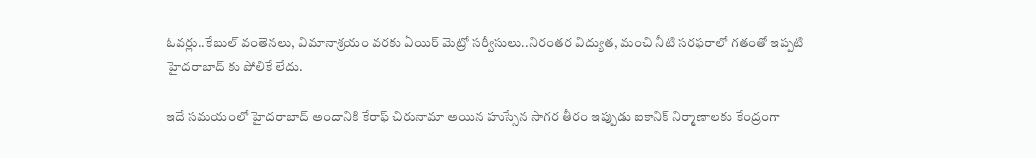ఓవర్లు..కేబుల్ వంతెనలు, విమానాశ్రయం వరకు ఏయిర్ మెట్రో సర్వీసులు..నిరంతర విద్యుత, మంచి నీటి సరఫరాలో గతంతో ఇప్పటి హైదరాబాద్ కు పోలికే లేదు.

ఇదే సమయంలో హైదరాబాద్ అందానికి కేరాఫ్ చిరునామా అయిన హుస్సేన సాగర తీరం ఇప్పుడు ఐకానిక్ నిర్మాణాలకు కేంద్రంగా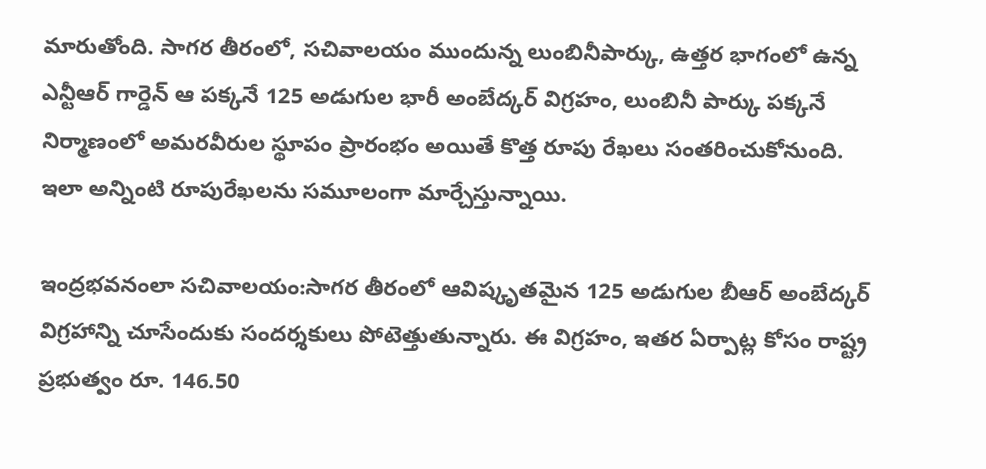మారుతోంది. సాగర తీరంలో, సచివాలయం ముందున్న లుంబినీపార్కు, ఉత్తర భాగంలో ఉన్న ఎన్టీఆర్‌ గార్డెన్‌ ఆ పక్కనే 125 అడుగుల భారీ అంబేద్కర్‌ విగ్రహం, లుంబినీ పార్కు పక్కనే నిర్మాణంలో అమరవీరుల స్థూపం ప్రారంభం అయితే కొత్త రూపు రేఖలు సంతరించుకోనుంది. ఇలా అన్నింటి రూపురేఖలను సమూలంగా మార్చేస్తున్నాయి.

ఇంద్రభవనంలా సచివాలయం:సాగర తీరంలో ఆవిష్కృతమైన 125 అడుగుల బీఆర్‌ అంబేద్కర్‌ విగ్రహాన్ని చూసేందుకు సందర్శకులు పోటెత్తుతున్నారు. ఈ విగ్రహం, ఇతర ఏర్పాట్ల కోసం రాష్ట్ర ప్రభుత్వం రూ. 146.50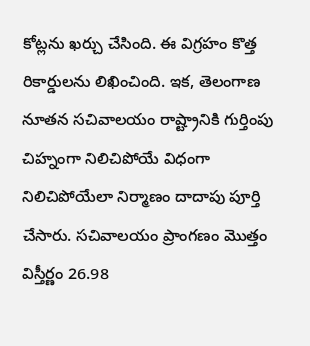కోట్లను ఖర్చు చేసింది. ఈ విగ్రహం కొత్త రికార్డులను లిఖించింది. ఇక, తెలంగాణ నూతన సచివాలయం రాష్ట్రానికి గుర్తింపు చిహ్నంగా నిలిచిపోయే విధంగా నిలిచిపోయేలా నిర్మాణం దాదాపు పూర్తి చేసారు. సచివాలయం ప్రాంగణం మొత్తం విస్తీర్ణం 26.98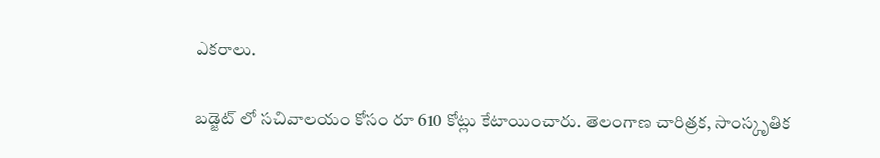ఎకరాలు.

బడ్జెట్ లో సచివాలయం కోసం రూ 610 కోట్లు కేటాయించారు. తెలంగాణ చారిత్రక, సాంస్కృతిక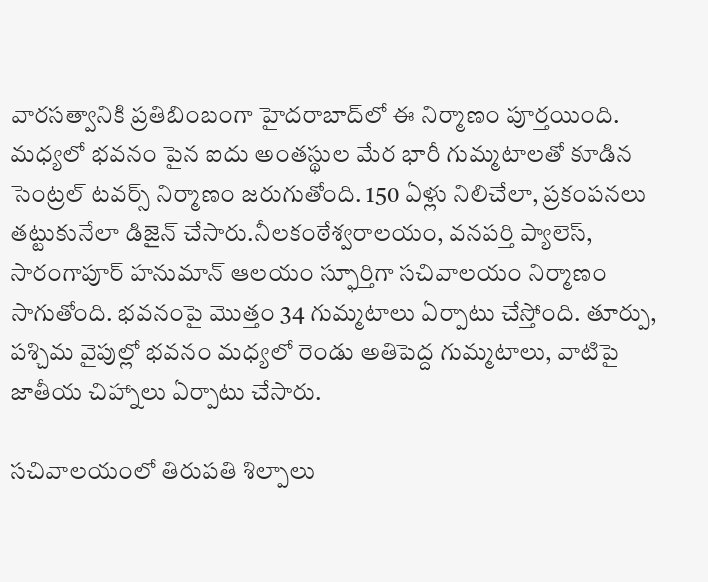వారసత్వానికి ప్రతిబింబంగా హైదరాబాద్‌లో ఈ నిర్మాణం పూర్తయింది. మధ్యలో భవనం పైన ఐదు అంతస్థుల మేర భారీ గుమ్మటాలతో కూడిన సెంట్రల్ టవర్స్ నిర్మాణం జరుగుతోంది. 150 ఏళ్లు నిలిచేలా, ప్రకంపనలు తట్టుకునేలా డిజైన్‌ చేసారు.నీలకంఠేశ్వరాలయం, వనపర్తి ప్యాలెస్‌, సారంగాపూర్‌ హనుమాన్‌ ఆలయం స్ఫూర్తిగా సచివాలయం నిర్మాణం సాగుతోంది. భవనంపై మొత్తం 34 గుమ్మటాలు ఏర్పాటు చేస్తోంది. తూర్పు, పశ్చిమ వైపుల్లో భవనం మధ్యలో రెండు అతిపెద్ద గుమ్మటాలు, వాటిపై జాతీయ చిహ్నాలు ఏర్పాటు చేసారు.

సచివాలయంలో తిరుపతి శిల్పాలు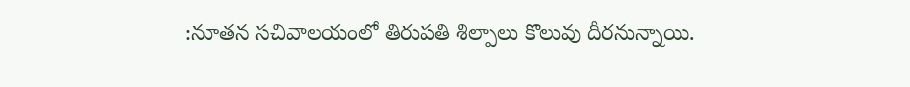:నూతన సచివాలయంలో తిరుపతి శిల్పాలు కొలువు దీరనున్నాయి.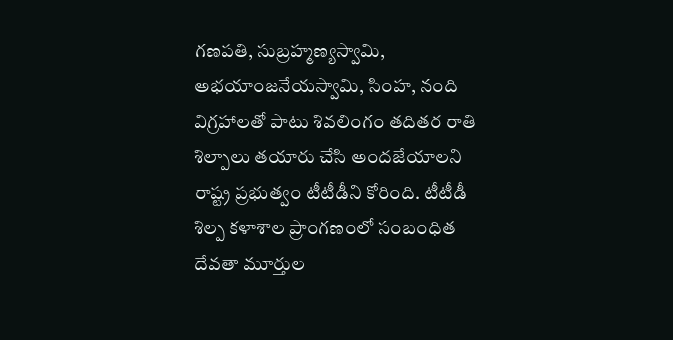గణపతి, సుబ్రహ్మణ్యస్వామి, అభయాంజనేయస్వామి, సింహ, నంది విగ్రహాలతో పాటు శివలింగం తదితర రాతి శిల్పాలు తయారు చేసి అందజేయాలని రాష్ట్ర ప్రభుత్వం టీటీడీని కోరింది. టీటీడీ శిల్ప కళాశాల ప్రాంగణంలో సంబంధిత దేవతా మూర్తుల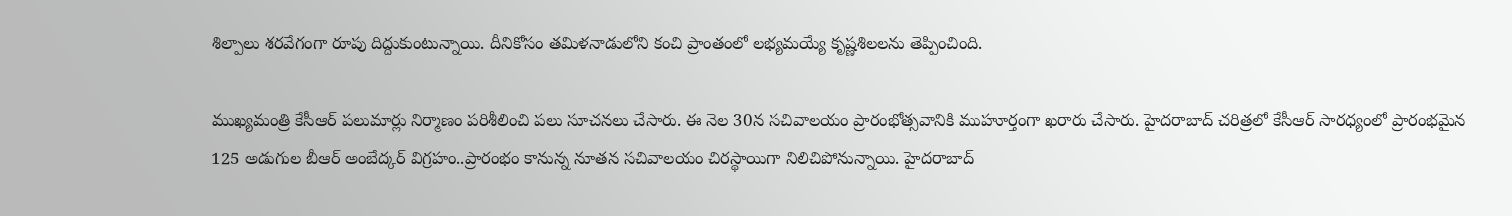శిల్పాలు శరవేగంగా రూపు దిద్దుకుంటున్నాయి. దీనికోసం తమిళనాడులోని కంచి ప్రాంతంలో లభ్యమయ్యే కృష్ణశిలలను తెప్పించింది.

ముఖ్యమంత్రి కేసీఆర్ పలుమార్లు నిర్మాణం పరిశీలించి పలు సూచనలు చేసారు. ఈ నెల 30న సచివాలయం ప్రారంభోత్సవానికి ముహూర్తంగా ఖరారు చేసారు. హైదరాబాద్ చరిత్రలో కేసీఆర్ సారధ్యంలో ప్రారంభమైన 125 అడుగుల బీఆర్ అంబేద్కర్ విగ్రహం..ప్రారంభం కానున్న నూతన సచివాలయం చిరస్థాయిగా నిలిచిపోనున్నాయి. హైదరాబాద్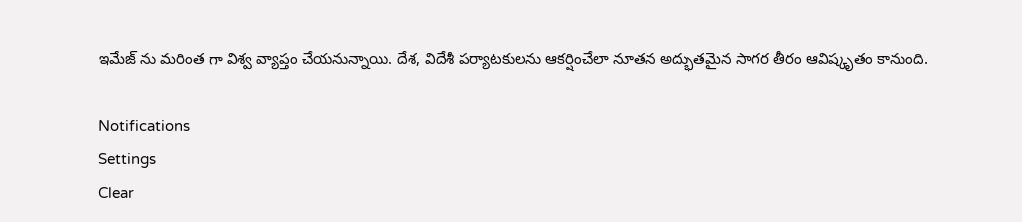ఇమేజ్ ను మరింత గా విశ్వ వ్యాప్తం చేయనున్నాయి. దేశ, విదేశీ పర్యాటకులను ఆకర్షించేలా నూతన అద్భుతమైన సాగర తీరం ఆవిష్కృతం కానుంది.

Notifications
Settings
Clear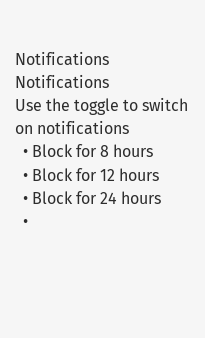Notifications
Notifications
Use the toggle to switch on notifications
  • Block for 8 hours
  • Block for 12 hours
  • Block for 24 hours
  •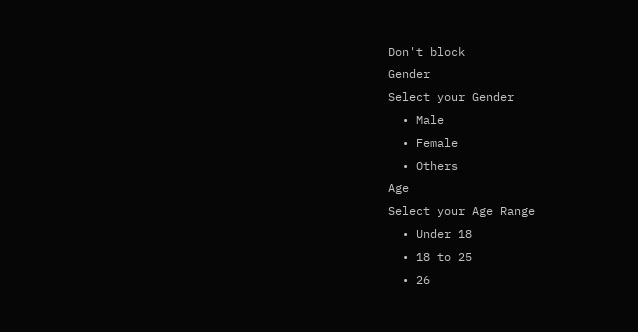Don't block
Gender
Select your Gender
  • Male
  • Female
  • Others
Age
Select your Age Range
  • Under 18
  • 18 to 25
  • 26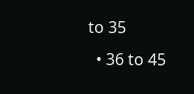to 35
  • 36 to 45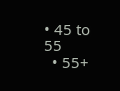• 45 to 55
  • 55+